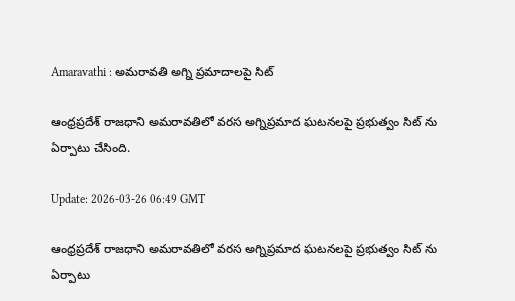Amaravathi : అమరావతి అగ్ని ప్రమాదాలపై సిట్

ఆంధ్రప్రదేశ్ రాజధాని అమరావతిలో వరస అగ్నిప్రమాద ఘటనలపై ప్రభుత్వం సిట్ ను ఏర్పాటు చేసింది.

Update: 2026-03-26 06:49 GMT

ఆంధ్రప్రదేశ్ రాజధాని అమరావతిలో వరస అగ్నిప్రమాద ఘటనలపై ప్రభుత్వం సిట్ ను ఏర్పాటు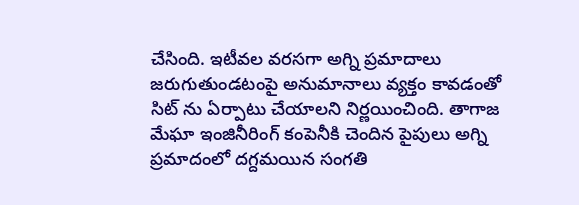చేసింది. ఇటీవల వరసగా అగ్ని ప్రమాదాలు జరుగుతుండటంపై అనుమానాలు వ్యక్తం కావడంతో సిట్ ను ఏర్పాటు చేయాలని నిర్ణయించింది. తాగాజ మేఘా ఇంజినీరింగ్ కంపెనీకి చెందిన పైపులు అగ్ని ప్రమాదంలో దగ్దమయిన సంగతి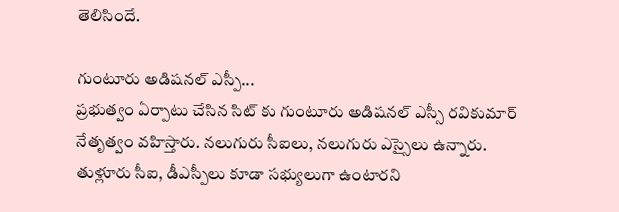తెలిసిందే.

గుంటూరు అడిషనల్ ఎస్పీ...
ప్రభుత్వం ఏర్పాటు చేసిన సిట్ కు గుంటూరు అడిషనల్ ఎస్సీ రవికుమార్ నేతృత్వం వహిస్తారు. నలుగురు సీఐలు, నలుగురు ఎస్సైలు ఉన్నారు. తుళ్లూరు సీఐ, డీఎస్పీలు కూడా సభ్యులుగా ఉంటారని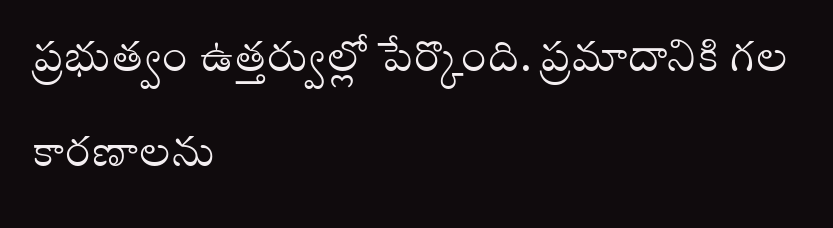ప్రభుత్వం ఉత్తర్వుల్లో పేర్కొంది. ప్రమాదానికి గల కారణాలను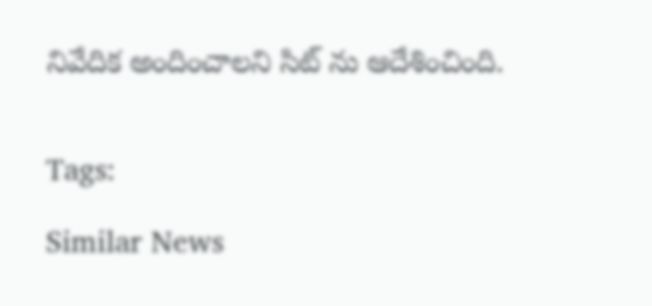నివేదిక అందించాలని సిట్ ను ఆదేశించింది.


Tags:

Similar News